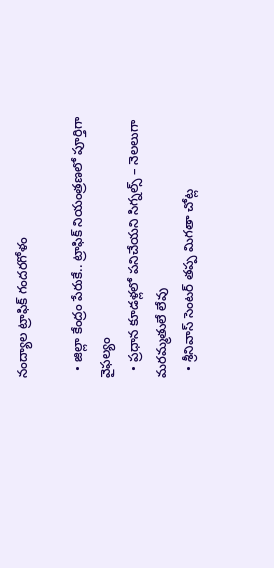నంద్యాల ట్రాఫిక్ గందరగోళం

  • జిల్లా కేంద్రం పేరుకే.. ట్రాఫిక్ నియంత్రణలో పూర్తిగా వైఫల్యం
  • ప్రధాన కూడళ్లలో పనిచేయని సిగ్నల్స్ – నెలలుగా మరమ్మతులే లేవు
  • శ్రీనివాస్ సెంటర్ తప్ప మిగతా చోట్ల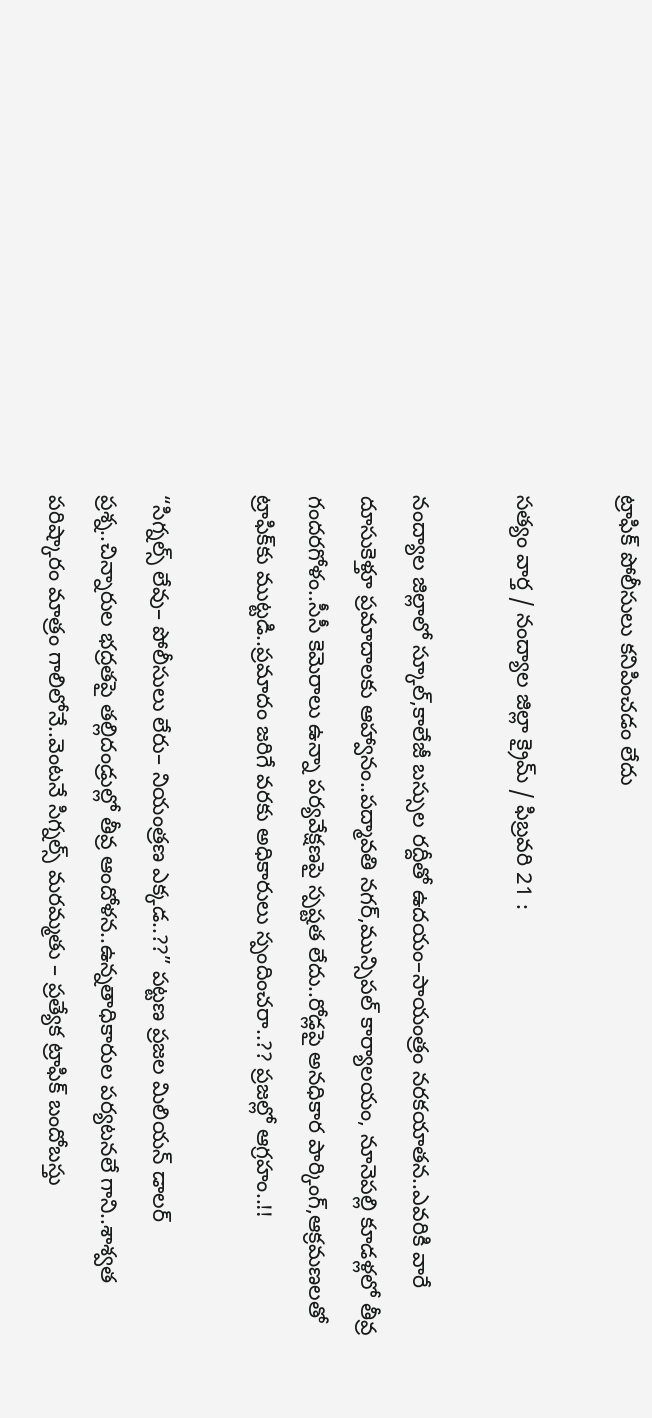ట్రాఫిక్ పోలీసులు కనిపించడం లేదు

సత్యం వార్త / నంద్యాల జిల్లా క్రైమ్ / ఫిబ్రవరి 21 :

నంద్యాల జిల్లాలో స్కూల్,కాలేజీ బస్సుల రద్దీతో ఉదయం–సాయంత్రం నరకయాతన..ఎవరికి వారే దూసుకెళ్తూ ప్రమాదాలకు ఆహ్వానం..పద్మావతి నగర్,మున్సిపల్ కార్యాలయం, నూనెపల్లి కూడళ్లలో తీవ్ర గందరగోళం..సీసీ కెమెరాలు ఉన్నా పర్యవేక్షణపై స్పష్టత లేదు..రోడ్లపై అనధికార పార్కింగ్,ఆక్రమణలతో ట్రాఫిక్‌కు ముట్టడి..ప్రమాదం జరిగే వరకు అధికారులు స్పందించరా..?? ప్రజల్లో ఆగ్రహం..!!

“సిగ్నల్స్ లేవు– పోలీసులు లేరు– నియంత్రణ ఎక్కడ..??” పట్టణ ప్రజల మిలియన్ డాలర్ ప్రశ్న..చిన్నారుల భద్రతపై తల్లిదండ్రుల్లో తీవ్ర ఆందోళన..ఉన్నతాధికారుల పర్యటనలే గాని..శాశ్వత పరిష్కారం మాత్రం గాలిలోనే..వెంటనే సిగ్నల్స్ మరమ్మతు – ప్రత్యేక ట్రాఫిక్ బందోబస్తు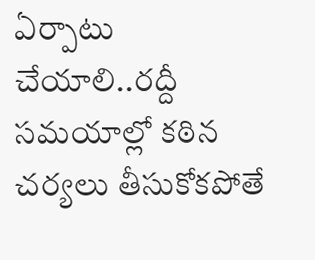ఏర్పాటు చేయాలి..రద్దీ సమయాల్లో కఠిన చర్యలు తీసుకోకపోతే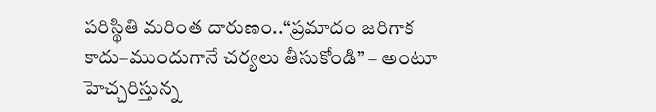పరిస్థితి మరింత దారుణం..“ప్రమాదం జరిగాక కాదు–ముందుగానే చర్యలు తీసుకోండి” – అంటూ హెచ్చరిస్తున్న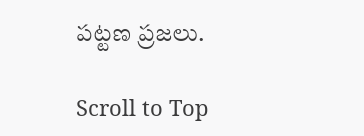పట్టణ ప్రజలు.

Scroll to Top